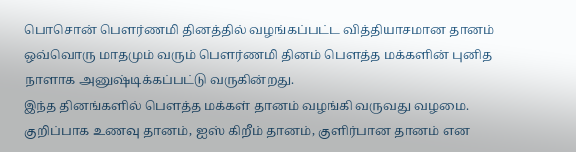பொசொன் பெளர்ணமி தினத்தில் வழங்கப்பட்ட வித்தியாசமான தானம்
ஒவ்வொரு மாதமும் வரும் பௌர்ணமி தினம் பௌத்த மக்களின் புனித நாளாக அனுஷ்டிக்கப்பட்டு வருகின்றது.
இந்த தினங்களில் பௌத்த மக்கள் தானம் வழங்கி வருவது வழமை.
குறிப்பாக உணவு தானம், ஐஸ் கிறீம் தானம், குளிர்பான தானம் என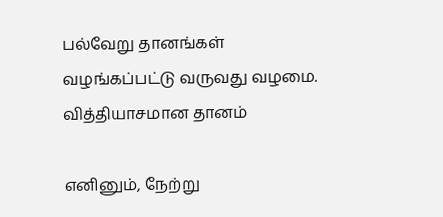பல்வேறு தானங்கள் வழங்கப்பட்டு வருவது வழமை.
வித்தியாசமான தானம்

எனினும், நேற்று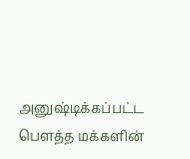அனுஷ்டிக்கப்பட்ட பெளத்த மக்களின்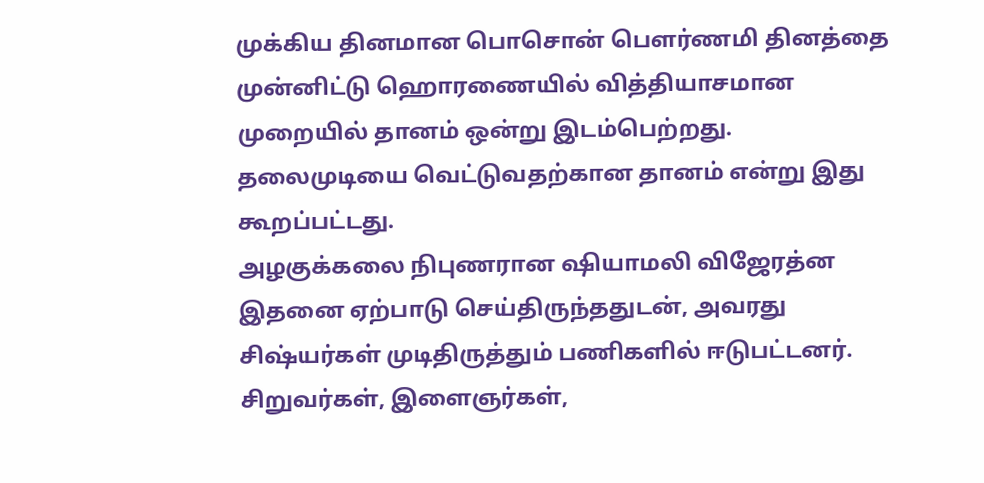முக்கிய தினமான பொசொன் பெளர்ணமி தினத்தை முன்னிட்டு ஹொரணையில் வித்தியாசமான முறையில் தானம் ஒன்று இடம்பெற்றது.
தலைமுடியை வெட்டுவதற்கான தானம் என்று இது கூறப்பட்டது.
அழகுக்கலை நிபுணரான ஷியாமலி விஜேரத்ன இதனை ஏற்பாடு செய்திருந்ததுடன், அவரது சிஷ்யர்கள் முடிதிருத்தும் பணிகளில் ஈடுபட்டனர்.
சிறுவர்கள், இளைஞர்கள்,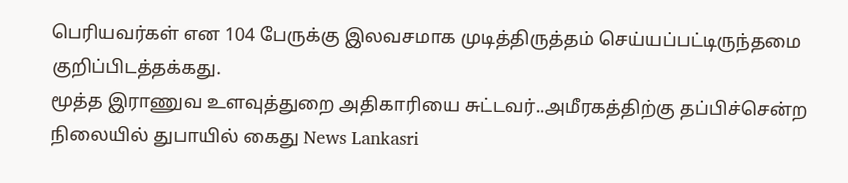பெரியவர்கள் என 104 பேருக்கு இலவசமாக முடித்திருத்தம் செய்யப்பட்டிருந்தமை குறிப்பிடத்தக்கது.
மூத்த இராணுவ உளவுத்துறை அதிகாரியை சுட்டவர்..அமீரகத்திற்கு தப்பிச்சென்ற நிலையில் துபாயில் கைது News Lankasri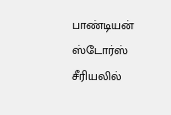பாண்டியன் ஸ்டோர்ஸ் சீரியலில்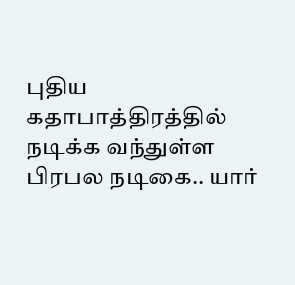புதிய கதாபாத்திரத்தில் நடிக்க வந்துள்ள பிரபல நடிகை.. யார்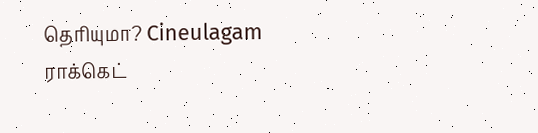தெரியுமா? Cineulagam
ராக்கெட்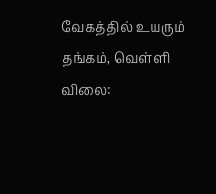வேகத்தில் உயரும் தங்கம், வெள்ளி விலை: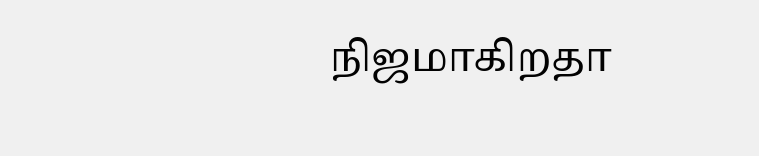நிஜமாகிறதா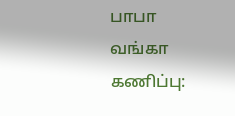பாபா வங்கா கணிப்பு: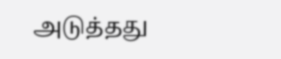அடுத்தது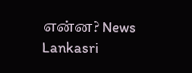என்ன? News Lankasri